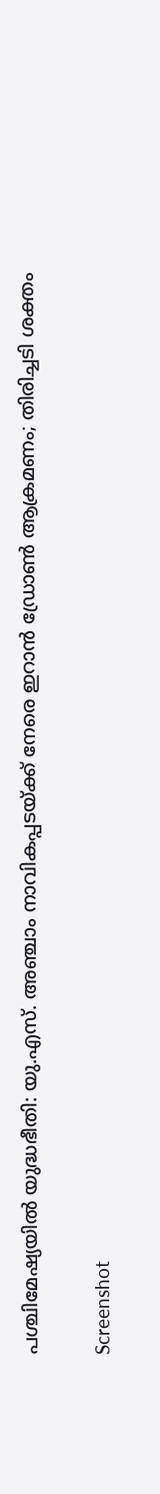പശ്ചിമേഷ്യയിൽ യുദ്ധഭീതി: യു.എസ്. അഞ്ചാം നാവികപ്പടയ്ക്ക് നേരെ ഇറാൻ ഡ്രോൺ ആക്രമണം; തിരിച്ചടി ശക്തം

Screenshot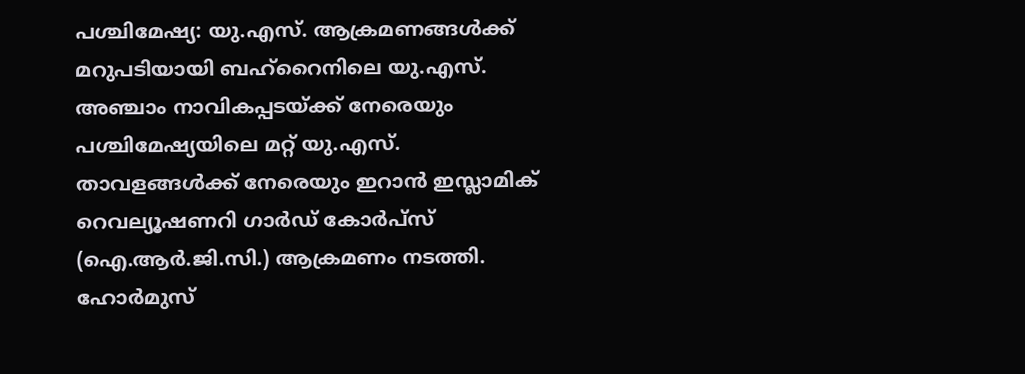പശ്ചിമേഷ്യ: യു.എസ്. ആക്രമണങ്ങൾക്ക് മറുപടിയായി ബഹ്റൈനിലെ യു.എസ്. അഞ്ചാം നാവികപ്പടയ്ക്ക് നേരെയും പശ്ചിമേഷ്യയിലെ മറ്റ് യു.എസ്. താവളങ്ങൾക്ക് നേരെയും ഇറാൻ ഇസ്ലാമിക് റെവല്യൂഷണറി ഗാർഡ് കോർപ്സ് (ഐ.ആർ.ജി.സി.) ആക്രമണം നടത്തി. ഹോർമുസ്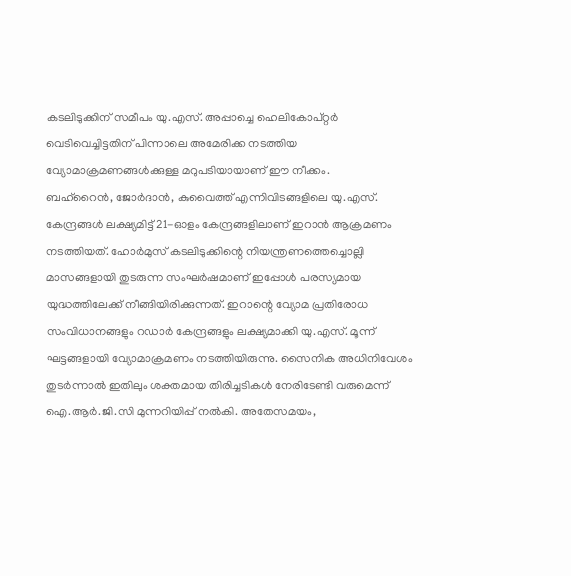കടലിടുക്കിന് സമീപം യു.എസ്. അപ്പാച്ചെ ഹെലികോപ്റ്റർ വെടിവെച്ചിട്ടതിന് പിന്നാലെ അമേരിക്ക നടത്തിയ വ്യോമാക്രമണങ്ങൾക്കുള്ള മറുപടിയായാണ് ഈ നീക്കം.
ബഹ്റൈൻ, ജോർദാൻ, കുവൈത്ത് എന്നിവിടങ്ങളിലെ യു.എസ്. കേന്ദ്രങ്ങൾ ലക്ഷ്യമിട്ട് 21-ഓളം കേന്ദ്രങ്ങളിലാണ് ഇറാൻ ആക്രമണം നടത്തിയത്. ഹോർമുസ് കടലിടുക്കിന്റെ നിയന്ത്രണത്തെച്ചൊല്ലി മാസങ്ങളായി തുടരുന്ന സംഘർഷമാണ് ഇപ്പോൾ പരസ്യമായ യുദ്ധത്തിലേക്ക് നീങ്ങിയിരിക്കുന്നത്. ഇറാന്റെ വ്യോമ പ്രതിരോധ സംവിധാനങ്ങളും റഡാർ കേന്ദ്രങ്ങളും ലക്ഷ്യമാക്കി യു.എസ്. മൂന്ന് ഘട്ടങ്ങളായി വ്യോമാക്രമണം നടത്തിയിരുന്നു. സൈനിക അധിനിവേശം തുടർന്നാൽ ഇതിലും ശക്തമായ തിരിച്ചടികൾ നേരിടേണ്ടി വരുമെന്ന് ഐ.ആർ.ജി.സി മുന്നറിയിപ്പ് നൽകി. അതേസമയം,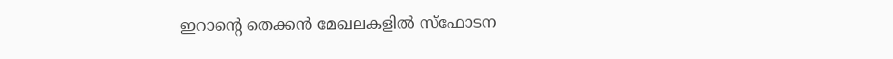ഇറാന്റെ തെക്കൻ മേഖലകളിൽ സ്ഫോടന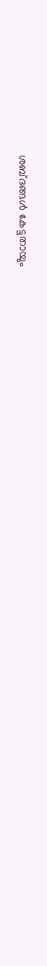ശബ്ദങ്ങൾ കേട്ടതായും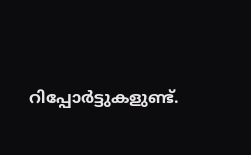റിപ്പോർട്ടുകളുണ്ട്.